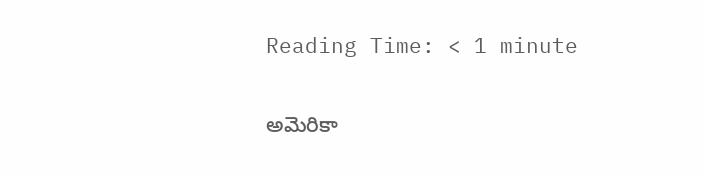Reading Time: < 1 minute

అమెరికా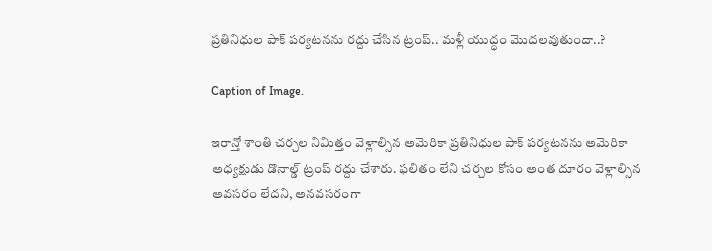ప్రతినిధుల పాక్‌ పర్యటనను రద్దు చేసిన ట్రంప్‌.. మళ్లీ యుద్ధం మొదలవుతుందా..?

Caption of Image.

ఇరాన్తో శాంతి చర్చల నిమిత్తం వెళ్లాల్సిన అమెరికా ప్రతినిధుల పాక్‌ పర్యటనను అమెరికా అధ్యక్షుడు డొనాల్డ్ ట్రంప్ రద్దు చేశారు. ఫలితం లేని చర్చల కోసం అంత దూరం వెళ్లాల్సిన అవసరం లేదని, అనవసరంగా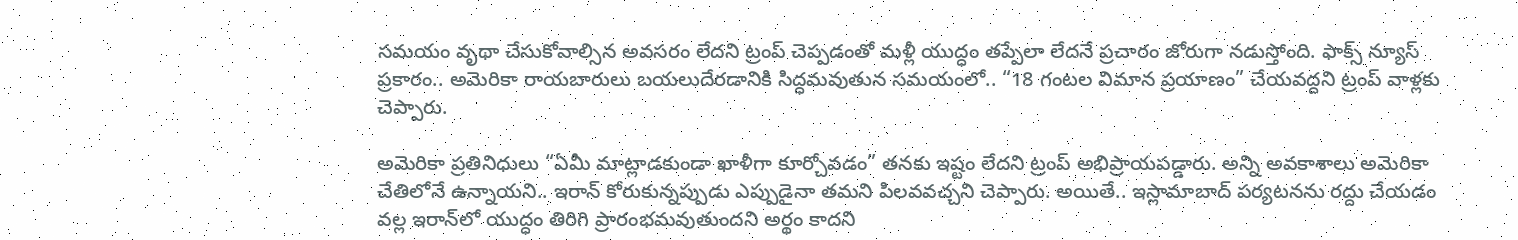సమయం వృథా చేసుకోవాల్సిన అవసరం లేదని ట్రంప్ చెప్పడంతో మళ్లీ యుద్ధం తప్పేలా లేదనే ప్రచారం జోరుగా నడుస్తోంది. ఫాక్స్ న్యూస్ ప్రకారం.. అమెరికా రాయబారులు బయలుదేరడానికి సిద్ధమవుతున సమయంలో.. “18 గంటల విమాన ప్రయాణం” చేయవద్దని ట్రంప్ వాళ్లకు చెప్పారు.

అమెరికా ప్రతినిధులు “ఏమీ మాట్లాడకుండా ఖాళీగా కూర్చోవడం” తనకు ఇష్టం లేదని ట్రంప్ అభిప్రాయపడ్డారు. అన్ని అవకాశాలు అమెరికా చేతిలోనే ఉన్నాయని.. ఇరాన్ కోరుకున్నప్పుడు ఎప్పుడైనా తమని పిలవవచ్చని చెప్పారు. అయితే.. ఇస్లామాబాద్ పర్యటనను రద్దు చేయడం వల్ల ఇరాన్‌లో యుద్ధం తిరిగి ప్రారంభమవుతుందని అర్థం కాదని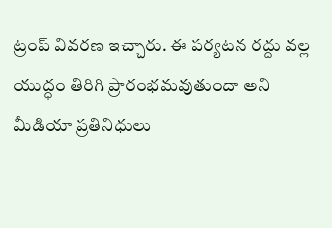ట్రంప్ వివరణ ఇచ్చారు. ఈ పర్యటన రద్దు వల్ల యుద్ధం తిరిగి ప్రారంభమవుతుందా అని మీడియా ప్రతినిధులు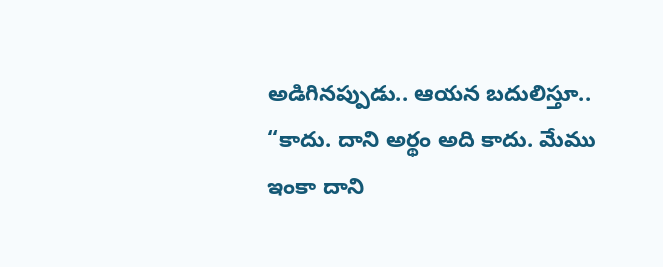అడిగినప్పుడు.. ఆయన బదులిస్తూ.. “కాదు. దాని అర్థం అది కాదు. మేము ఇంకా దాని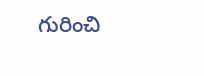గురించి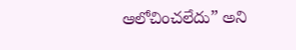ఆలోచించలేదు” అని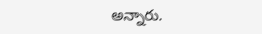అన్నారు.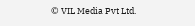© VIL Media Pvt Ltd.